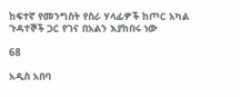ከፍተኛ የመንግስት የስራ ሃላፊዎች ከጦር አካል ጉዳተኞች ጋር የገና በአልን እያከበሩ ነው

68

አዲስ አበባ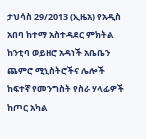ታህሳስ 29/2013 (ኢዜአ) የአዲስ አበባ ከተማ አስተዳደር ምክትል ከንቲባ ወይዘሮ አዳነች አቤቤን ጨምሮ ሚኒስትሮችና ሌሎች ከፍተኛ የመንግስት የስራ ሃላፊዎች ከጦር አካል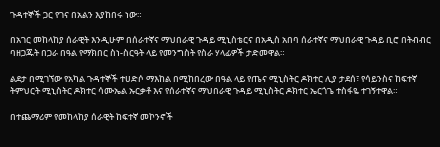ጉዳተኞች ጋር የገና በአልን እያከበሩ ነው።

በአገር መከላከያ ሰራዊት እንዲሁም በሰራተኛና ማህበራዊ ጉዳይ ሚኒስቴርና በአዲስ አበባ ሰራተኛና ማህበራዊ ጉዳይ ቢሮ በትብብር ባዘጋጁት በጋራ በዓል የማክበር ስነ-ስርዓት ላይ የመንግስት የስራ ሃላፊዎች ታድመዋል።

ልደታ በሚገኘው የአካል ጉዳተኞች ተሀድሶ ማእከል በሚከበረው በዓል ላይ የጤና ሚኒስትር ዶክተር ሊያ ታደሰ፣ የሳይንስና ከፍተኛ ትምህርት ሚኒስትር ዶክተር ሳሙኤል ኡርቃቶ እና የሰራተኛና ማህበራዊ ጉዳይ ሚኒስትር ዶክተር ኤርጎጌ ተስፋዬ ተገኝተዋል።

በተጨማሪም የመከላከያ ሰራዊት ከፍተኛ መኮንኖች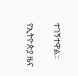ተገኝተዋል።

የኢትዮጵያ ዜና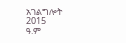አገልግሎት
2015
ዓ.ም